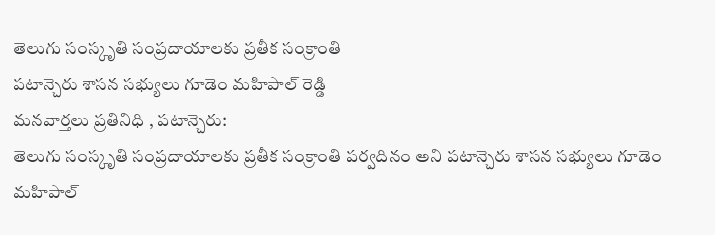తెలుగు సంస్కృతి సంప్రదాయాలకు ప్రతీక సంక్రాంతి
పటాన్చెరు శాసన సభ్యులు గూడెం మహిపాల్ రెడ్డి
మనవార్తలు ప్రతినిధి , పటాన్చెరు:
తెలుగు సంస్కృతి సంప్రదాయాలకు ప్రతీక సంక్రాంతి పర్వదినం అని పటాన్చెరు శాసన సభ్యులు గూడెం మహిపాల్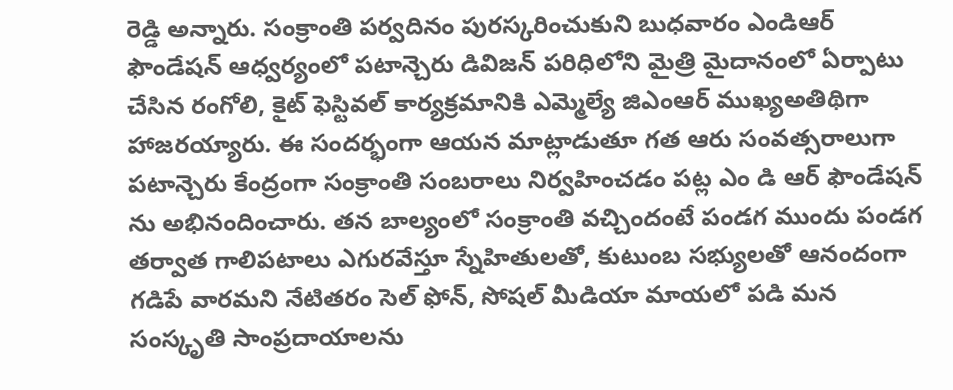రెడ్డి అన్నారు. సంక్రాంతి పర్వదినం పురస్కరించుకుని బుధవారం ఎండిఆర్ ఫౌండేషన్ ఆధ్వర్యంలో పటాన్చెరు డివిజన్ పరిధిలోని మైత్రి మైదానంలో ఏర్పాటు చేసిన రంగోలి, కైట్ ఫెస్టివల్ కార్యక్రమానికి ఎమ్మెల్యే జిఎంఆర్ ముఖ్యఅతిథిగా హాజరయ్యారు. ఈ సందర్భంగా ఆయన మాట్లాడుతూ గత ఆరు సంవత్సరాలుగా పటాన్చెరు కేంద్రంగా సంక్రాంతి సంబరాలు నిర్వహించడం పట్ల ఎం డి ఆర్ ఫౌండేషన్ ను అభినందించారు. తన బాల్యంలో సంక్రాంతి వచ్చిందంటే పండగ ముందు పండగ తర్వాత గాలిపటాలు ఎగురవేస్తూ స్నేహితులతో, కుటుంబ సభ్యులతో ఆనందంగా గడిపే వారమని నేటితరం సెల్ ఫోన్, సోషల్ మీడియా మాయలో పడి మన సంస్కృతి సాంప్రదాయాలను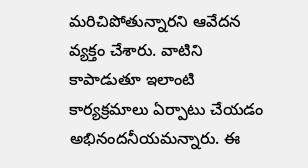మరిచిపోతున్నారని ఆవేదన వ్యక్తం చేశారు. వాటిని కాపాడుతూ ఇలాంటి కార్యక్రమాలు ఏర్పాటు చేయడం అభినందనీయమన్నారు. ఈ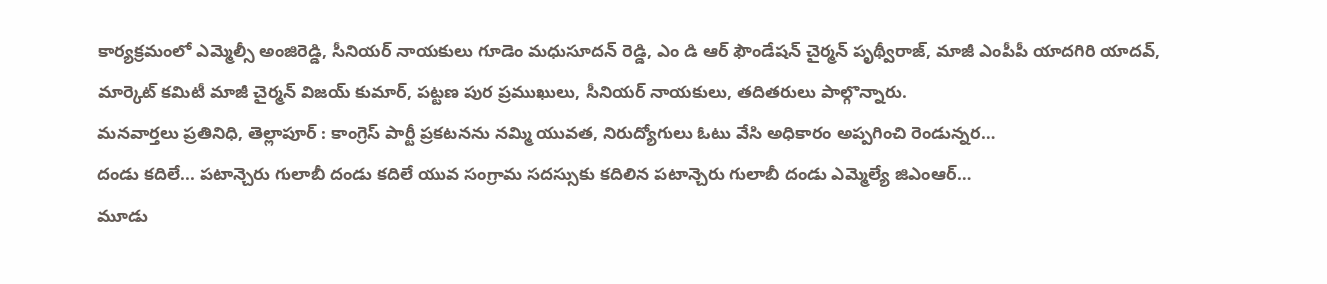కార్యక్రమంలో ఎమ్మెల్సీ అంజిరెడ్డి, సీనియర్ నాయకులు గూడెం మధుసూదన్ రెడ్డి, ఎం డి ఆర్ ఫౌండేషన్ చైర్మన్ పృథ్వీరాజ్, మాజీ ఎంపీపీ యాదగిరి యాదవ్, మార్కెట్ కమిటీ మాజీ చైర్మన్ విజయ్ కుమార్, పట్టణ పుర ప్రముఖులు, సీనియర్ నాయకులు, తదితరులు పాల్గొన్నారు.
మనవార్తలు ప్రతినిధి, తెల్లాపూర్ : కాంగ్రెస్ పార్టీ ప్రకటనను నమ్మి యువత, నిరుద్యోగులు ఓటు వేసి అధికారం అప్పగించి రెండున్నర…
దండు కదిలే... పటాన్చెరు గులాబీ దండు కదిలే యువ సంగ్రామ సదస్సుకు కదిలిన పటాన్చెరు గులాబీ దండు ఎమ్మెల్యే జిఎంఆర్…
మూడు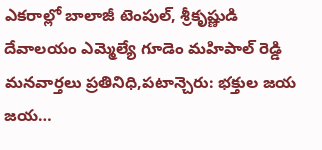ఎకరాల్లో బాలాజీ టెంపుల్, శ్రీకృష్ణుడి దేవాలయం ఎమ్మెల్యే గూడెం మహిపాల్ రెడ్డి మనవార్తలు ప్రతినిధి,పటాన్చెరు: భక్తుల జయ జయ…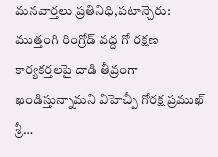మనవార్తలు ప్రతినిధి,పటాన్చెరు: ముత్తంగి రింగ్రోడ్ వద్ద గో రక్షణ కార్యకర్తలపై దాడి తీవ్రంగా ఖండిస్తున్నామని విహెచ్పీ గోరక్ష ప్రముఖ్ శ్రీ…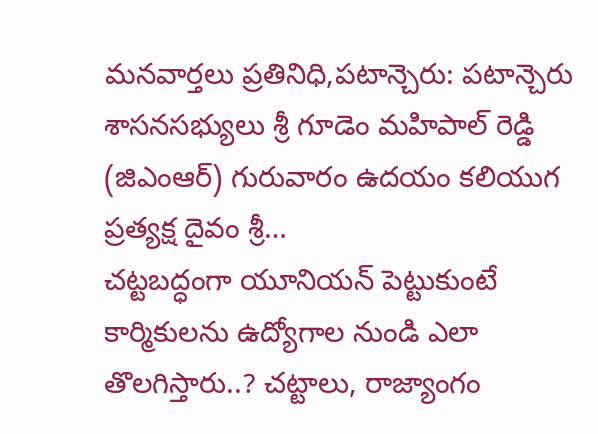మనవార్తలు ప్రతినిధి,పటాన్చెరు: పటాన్చెరు శాసనసభ్యులు శ్రీ గూడెం మహిపాల్ రెడ్డి (జిఎంఆర్) గురువారం ఉదయం కలియుగ ప్రత్యక్ష దైవం శ్రీ…
చట్టబద్ధంగా యూనియన్ పెట్టుకుంటే కార్మికులను ఉద్యోగాల నుండి ఎలా తొలగిస్తారు..? చట్టాలు, రాజ్యాంగం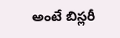అంటే బిస్లరీ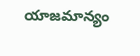యాజమాన్యం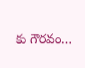కు గౌరవం…